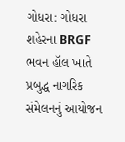ગોધરા: ગોધરા શહેરના BRGF ભવન હૉલ ખાતે પ્રબુદ્ધ નાગરિક સંમેલનનું આયોજન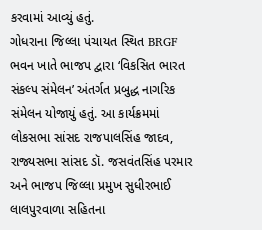કરવામાં આવ્યું હતું.
ગોધરાના જિલ્લા પંચાયત સ્થિત BRGF ભવન ખાતે ભાજપ દ્વારા ‘વિકસિત ભારત સંકલ્પ સંમેલન’ અંતર્ગત પ્રબુદ્ધ નાગરિક સંમેલન યોજાયું હતું. આ કાર્યક્રમમાં લોકસભા સાંસદ રાજપાલસિંહ જાદવ, રાજ્યસભા સાંસદ ડૉ. જસવંતસિંહ પરમાર અને ભાજપ જિલ્લા પ્રમુખ સુધીરભાઈ લાલપુરવાળા સહિતના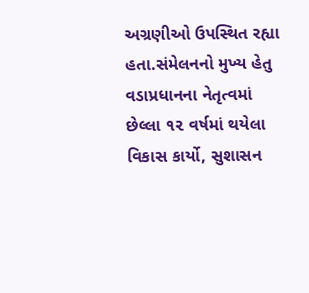અગ્રણીઓ ઉપસ્થિત રહ્યા હતા.સંમેલનનો મુખ્ય હેતુ વડાપ્રધાનના નેતૃત્વમાં છેલ્લા ૧૨ વર્ષમાં થયેલા વિકાસ કાર્યો, સુશાસન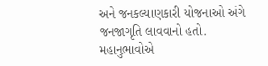અને જનકલ્યાણકારી યોજનાઓ અંગે જનજાગૃતિ લાવવાનો હતો. મહાનુભાવોએ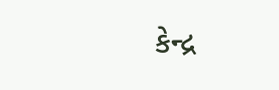કેન્દ્ર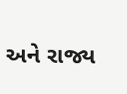અને રાજ્ય